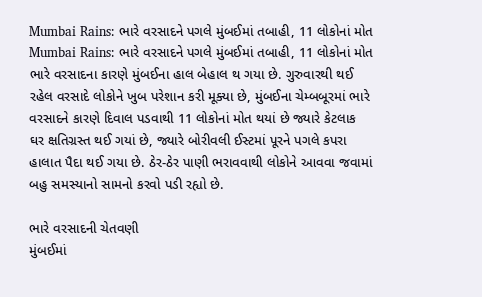Mumbai Rains: ભારે વરસાદને પગલે મુંબઈમાં તબાહી, 11 લોકોનાં મોત
Mumbai Rains: ભારે વરસાદને પગલે મુંબઈમાં તબાહી, 11 લોકોનાં મોત
ભારે વરસાદના કારણે મુંબઈના હાલ બેહાલ થ ગયા છે. ગુરુવારથી થઈ રહેલ વરસાદે લોકોને ખુબ પરેશાન કરી મૂક્યા છે, મુંબઈના ચેમ્બબૂરમાં ભારે વરસાદને કારણે દિવાલ પડવાથી 11 લોકોનાં મોત થયાં છે જ્યારે કેટલાક ઘર ક્ષતિગ્રસ્ત થઈ ગયાં છે, જ્યારે બોરીવલી ઈસ્ટમાં પૂરને પગલે કપરા હાલાત પૈદા થઈ ગયા છે. ઠેર-ઠેર પાણી ભરાવવાથી લોકોને આવવા જવામાં બહુ સમસ્યાનો સામનો કરવો પડી રહ્યો છે.

ભારે વરસાદની ચેતવણી
મુંબઈમાં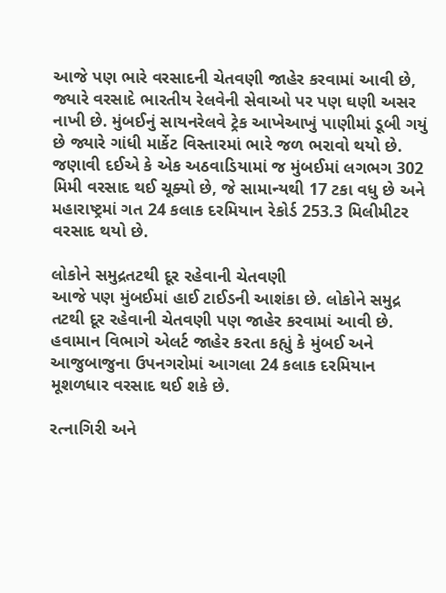આજે પણ ભારે વરસાદની ચેતવણી જાહેર કરવામાં આવી છે, જ્યારે વરસાદે ભારતીય રેલવેની સેવાઓ પર પણ ઘણી અસર નાખી છે. મુંબઈનું સાયનરેલવે ટ્રેક આખેઆખું પાણીમાં ડૂબી ગયું છે જ્યારે ગાંધી માર્કેટ વિસ્તારમાં ભારે જળ ભરાવો થયો છે. જણાવી દઈએ કે એક અઠવાડિયામાં જ મુંબઈમાં લગભગ 302 મિમી વરસાદ થઈ ચૂક્યો છે, જે સામાન્યથી 17 ટકા વધુ છે અને મહારાષ્ટ્રમાં ગત 24 કલાક દરમિયાન રેકોર્ડ 253.3 મિલીમીટર વરસાદ થયો છે.

લોકોને સમુદ્રતટથી દૂર રહેવાની ચેતવણી
આજે પણ મુંબઈમાં હાઈ ટાઈડની આશંકા છે. લોકોને સમુદ્ર તટથી દૂર રહેવાની ચેતવણી પણ જાહેર કરવામાં આવી છે. હવામાન વિભાગે એલર્ટ જાહેર કરતા કહ્યું કે મુંબઈ અને આજુબાજુના ઉપનગરોમાં આગલા 24 કલાક દરમિયાન મૂશળધાર વરસાદ થઈ શકે છે.

રત્નાગિરી અને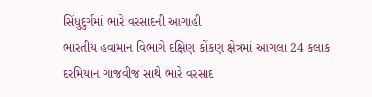સિંધુદુર્ગમાં ભારે વરસાદની આગાહી
ભારતીય હવામાન વિભાગે દક્ષિણ કોંકણ ક્ષેત્રમાં આગલા 24 કલાક દરમિયાન ગાજવીજ સાથે ભારે વરસાદ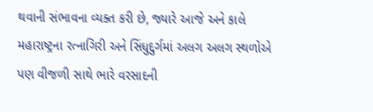થવાની સંભાવના વ્યક્ત કરી છે, જ્યારે આજે અને કાલે મહારાષ્ટ્રના રત્નાગિરી અને સિંધુદુર્ગમાં અલગ અલગ સ્થળોએ પણ વીજળી સાથે ભારે વરસાદની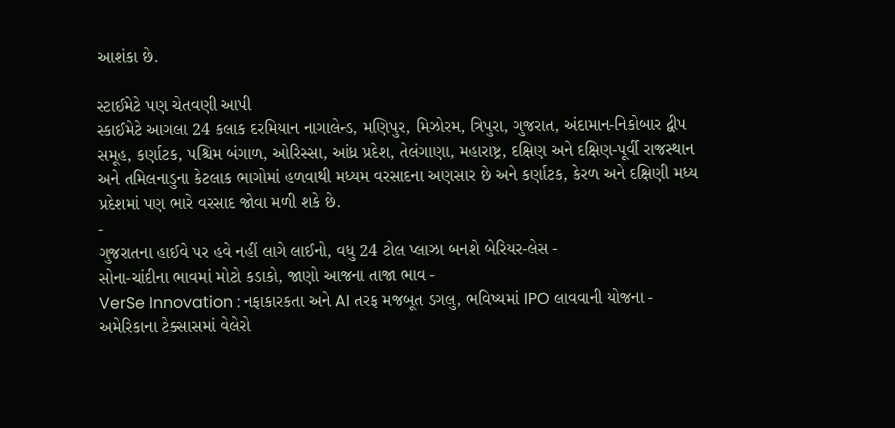આશંકા છે.

સ્ટાઈમેટે પણ ચેતવણી આપી
સ્કાઈમેટે આગલા 24 કલાક દરમિયાન નાગાલેન્ડ, મણિપુર, મિઝોરમ, ત્રિપુરા, ગુજરાત, અંદામાન-નિકોબાર દ્વીપ સમૂહ, કર્ણાટક, પશ્ચિમ બંગાળ, ઓરિસ્સા, આંધ્ર પ્રદેશ, તેલંગાણા, મહારાષ્ટ્ર, દક્ષિણ અને દક્ષિણ-પૂર્વી રાજસ્થાન અને તમિલનાડુના કેટલાક ભાગોમાં હળવાથી મધ્યમ વરસાદના અણસાર છે અને કર્ણાટક, કેરળ અને દક્ષિણી મધ્ય પ્રદેશમાં પણ ભારે વરસાદ જોવા મળી શકે છે.
-
ગુજરાતના હાઈવે પર હવે નહીં લાગે લાઈનો, વધુ 24 ટોલ પ્લાઝા બનશે બેરિયર-લેસ -
સોના-ચાંદીના ભાવમાં મોટો કડાકો, જાણો આજના તાજા ભાવ -
VerSe Innovation : નફાકારકતા અને AI તરફ મજબૂત ડગલુ, ભવિષ્યમાં IPO લાવવાની યોજના -
અમેરિકાના ટેક્સાસમાં વેલેરો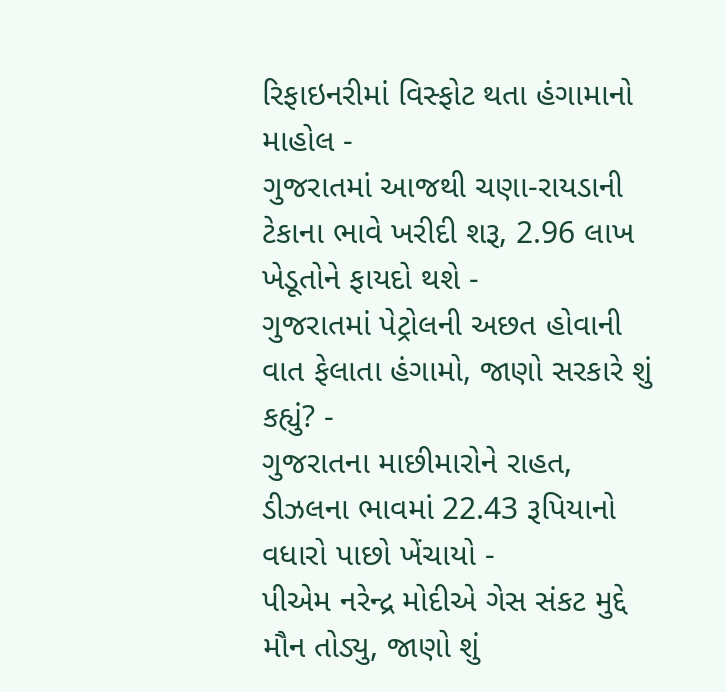રિફાઇનરીમાં વિસ્ફોટ થતા હંગામાનો માહોલ -
ગુજરાતમાં આજથી ચણા-રાયડાની ટેકાના ભાવે ખરીદી શરૂ, 2.96 લાખ ખેડૂતોને ફાયદો થશે -
ગુજરાતમાં પેટ્રોલની અછત હોવાની વાત ફેલાતા હંગામો, જાણો સરકારે શું કહ્યું? -
ગુજરાતના માછીમારોને રાહત, ડીઝલના ભાવમાં 22.43 રૂપિયાનો વધારો પાછો ખેંચાયો -
પીએમ નરેન્દ્ર મોદીએ ગેસ સંકટ મુદ્દે મૌન તોડ્યુ, જાણો શું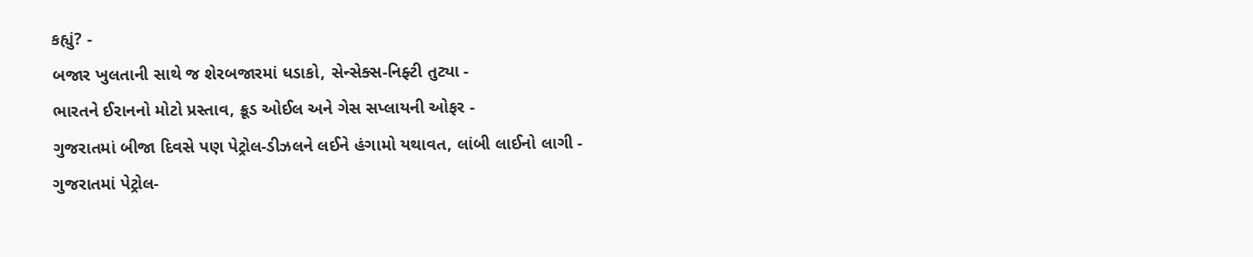કહ્યું? -
બજાર ખુલતાની સાથે જ શેરબજારમાં ધડાકો, સેન્સેક્સ-નિફ્ટી તુટ્યા -
ભારતને ઈરાનનો મોટો પ્રસ્તાવ, ક્રૂડ ઓઈલ અને ગેસ સપ્લાયની ઓફર -
ગુજરાતમાં બીજા દિવસે પણ પેટ્રોલ-ડીઝલને લઈને હંગામો યથાવત, લાંબી લાઈનો લાગી -
ગુજરાતમાં પેટ્રોલ-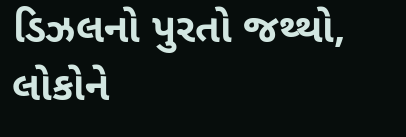ડિઝલનો પુરતો જથ્થો, લોકોને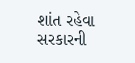શાંત રહેવા સરકારની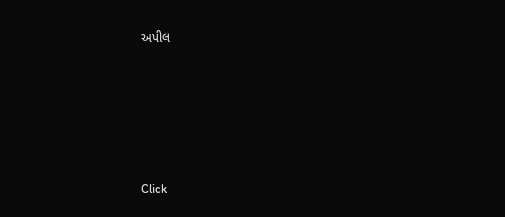અપીલ









Click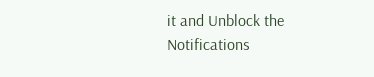it and Unblock the Notifications